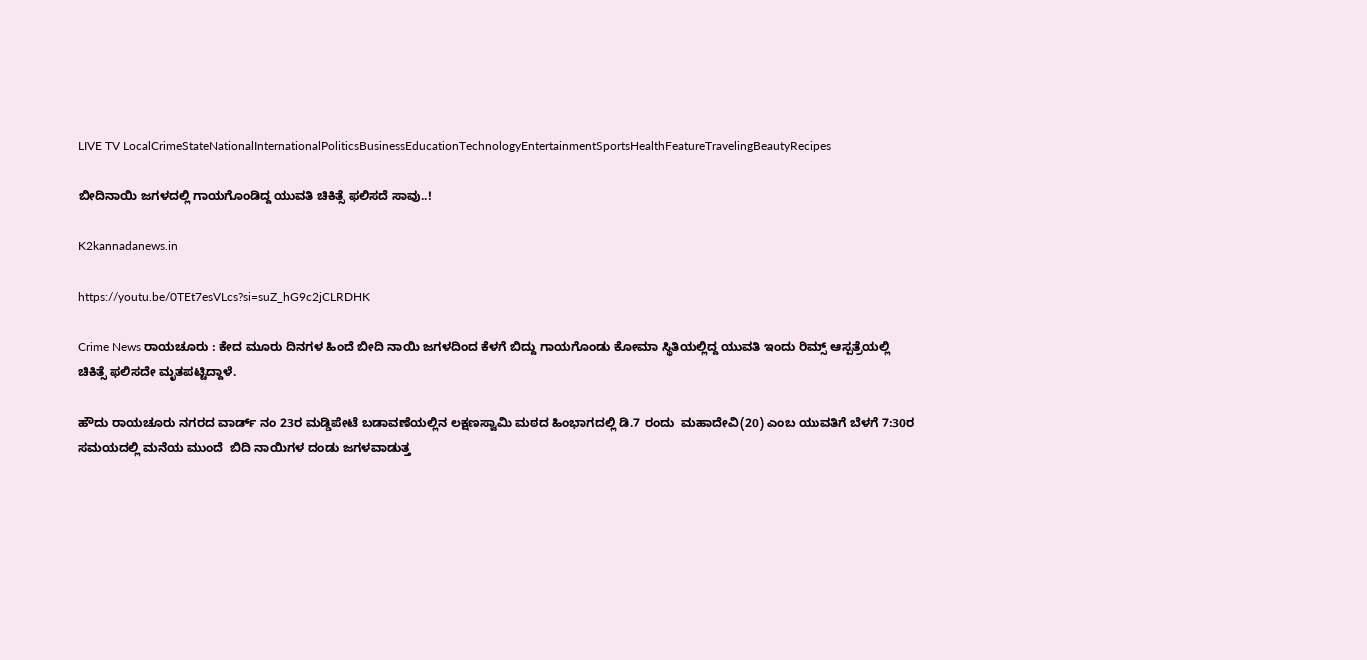LIVE TV LocalCrimeStateNationalInternationalPoliticsBusinessEducationTechnologyEntertainmentSportsHealthFeatureTravelingBeautyRecipes

ಬೀದಿನಾಯಿ ಜಗಳದಲ್ಲಿ ಗಾಯಗೊಂಡಿದ್ದ ಯುವತಿ ಚಿಕಿತ್ಸೆ ಫಲಿಸದೆ ಸಾವು..!

K2kannadanews.in

https://youtu.be/0TEt7esVLcs?si=suZ_hG9c2jCLRDHK

Crime News ರಾಯಚೂರು : ಕೇದ ಮೂರು ದಿನಗಳ ಹಿಂದೆ ಬೀದಿ ನಾಯಿ ಜಗಳದಿಂದ ಕೆಳಗೆ ಬಿದ್ದು ಗಾಯಗೊಂಡು ಕೋಮಾ ಸ್ಥಿತಿಯಲ್ಲಿದ್ದ ಯುವತಿ ಇಂದು‌ ರಿಮ್ಸ್ ಆಸ್ಪತ್ರೆಯಲ್ಲಿ ಚಿಕಿತ್ಸೆ ಫಲಿಸದೇ ಮೃತಪಟ್ಟಿದ್ದಾಳೆ.

ಹೌದು ರಾಯಚೂರು ನಗರದ ವಾರ್ಡ್ ನಂ 23ರ ಮಡ್ಡಿಪೇಟೆ ಬಡಾವಣೆಯಲ್ಲಿನ ಲಕ್ಷಣಸ್ವಾಮಿ ಮಠದ ಹಿಂಭಾಗದಲ್ಲಿ ಡಿ.7 ರಂದು  ಮಹಾದೇವಿ(20) ಎಂಬ ಯುವತಿಗೆ ಬೆಳಗೆ 7:30ರ ಸಮಯದಲ್ಲಿ ಮನೆಯ ಮುಂದೆ  ಬಿದಿ ನಾಯಿಗಳ ದಂಡು ಜಗಳವಾಡುತ್ತ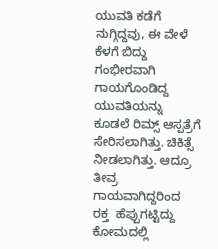ಯುವತಿ ಕಡೆಗೆ ನುಗ್ಗಿದ್ದವು, ಈ ವೇಳೆ ಕೆಳಗೆ ಬಿದ್ದು ಗಂಭೀರವಾಗಿ ಗಾಯಗೊಂಡಿದ್ದ ಯುವತಿಯನ್ನು ಕೂಡಲೆ ರಿಮ್ಸ್ ಆಸ್ಪತ್ರೆಗೆ ಸೇರಿಸಲಾಗಿತ್ತು. ಚಿಕಿತ್ಸೆ ನೀಡಲಾಗಿತ್ತು. ಆದ್ರೂ ತೀವ್ರ ಗಾಯವಾಗಿದ್ದರಿಂದ  ರಕ್ತ  ಹೆಪ್ಪುಗಟ್ಟಿದ್ದು ಕೋಮದಲ್ಲಿ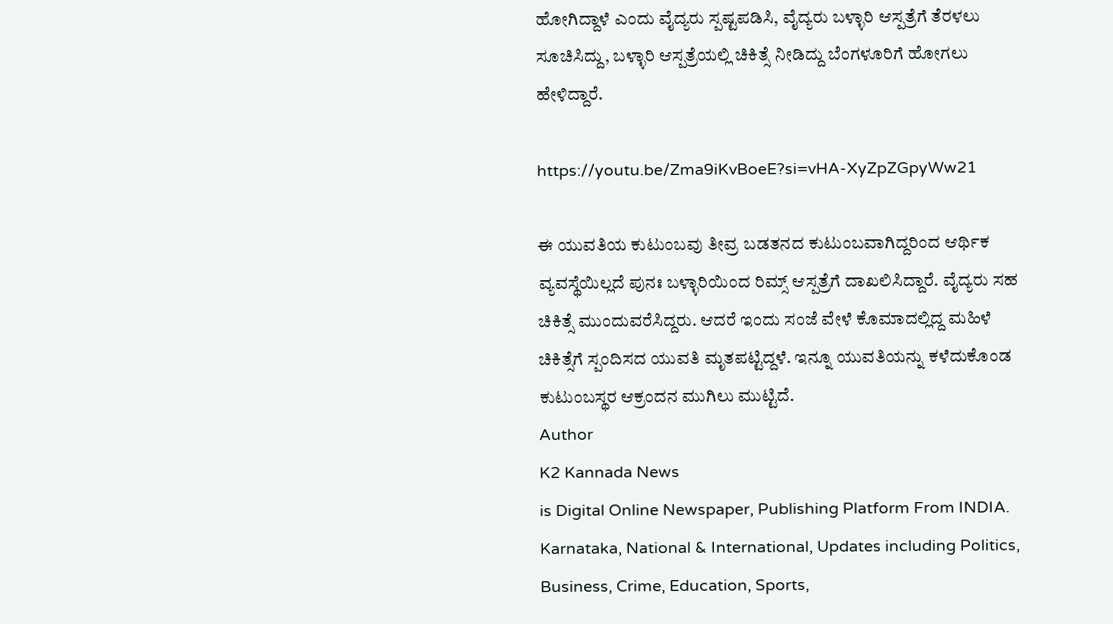ಹೋಗಿದ್ದಾಳೆ ಎಂದು ವೈದ್ಯರು ಸ್ಪಷ್ಟಪಡಿಸಿ, ವೈದ್ಯರು ಬಳ್ಳಾರಿ ಆಸ್ಪತ್ರೆಗೆ ತೆರಳಲು ಸೂಚಿಸಿದ್ದು, ಬಳ್ಳಾರಿ ಆಸ್ಪತ್ರೆಯಲ್ಲಿ ಚಿಕಿತ್ಸೆ ನೀಡಿದ್ದು ಬೆಂಗಳೂರಿಗೆ ಹೋಗಲು ಹೇಳಿದ್ದಾರೆ.

https://youtu.be/Zma9iKvBoeE?si=vHA-XyZpZGpyWw21

ಈ ಯುವತಿಯ ಕುಟುಂಬವು ತೀವ್ರ ಬಡತನದ ಕುಟುಂಬವಾಗಿದ್ದರಿಂದ ಆರ್ಥಿಕ ವ್ಯವಸ್ಥೆಯಿಲ್ಲದೆ ಪುನಃ ಬಳ್ಳಾರಿಯಿಂದ ರಿಮ್ಸ್ ಆಸ್ಪತ್ರೆಗೆ ದಾಖಲಿಸಿದ್ದಾರೆ. ವೈದ್ಯರು ಸಹ ಚಿಕಿತ್ಸೆ ಮುಂದುವರೆಸಿದ್ದರು. ಆದರೆ ಇಂದು ಸಂಜೆ ವೇಳೆ ಕೊಮಾದಲ್ಲಿದ್ದ ಮಹಿಳೆ ಚಿಕಿತ್ಸೆಗೆ ಸ್ಪಂದಿಸದ ಯುವತಿ ಮೃತಪಟ್ಟಿದ್ದಳೆ. ಇನ್ನೂ ಯುವತಿಯನ್ನು ಕಳೆದುಕೊಂಡ ಕುಟುಂಬಸ್ಥರ ಆಕ್ರಂದನ ಮುಗಿಲು ಮುಟ್ಟಿದೆ.
Author
K2 Kannada News
is Digital Online Newspaper, Publishing Platform From INDIA. Karnataka, National & International, Updates including Politics, Business, Crime, Education, Sports,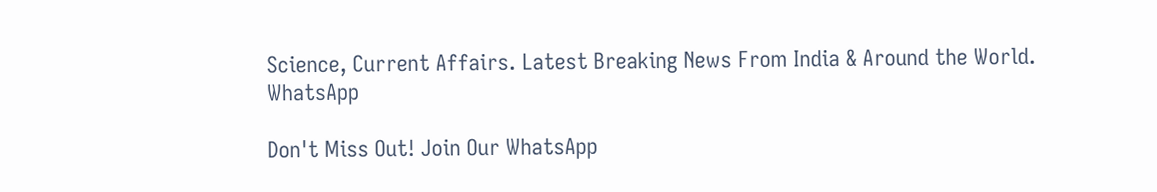Science, Current Affairs. Latest Breaking News From India & Around the World.
WhatsApp

Don't Miss Out! Join Our WhatsApp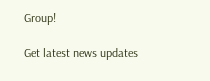Group!

Get latest news updates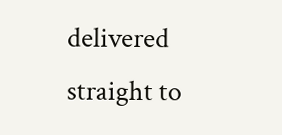delivered straight to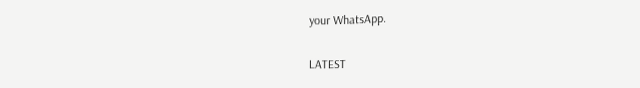your WhatsApp.

LATEST